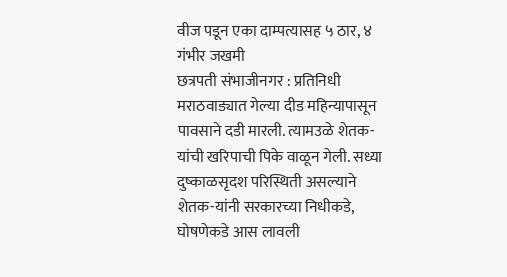वीज पडून एका दाम्पत्यासह ५ ठार, ४ गंभीर जखमी
छत्रपती संभाजीनगर : प्रतिनिधी
मराठवाड्यात गेल्या दीड महिन्यापासून पावसाने दडी मारली. त्यामउळे शेतक-यांची खरिपाची पिके वाळून गेली. सध्या दुष्काळसृदश परिस्थिती असल्याने शेतक-यांनी सरकारच्या निधीकडे, घोषणेकडे आस लावली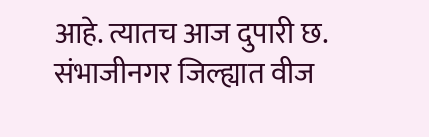आहे. त्यातच आज दुपारी छ. संभाजीनगर जिल्ह्यात वीज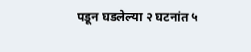पडून घडलेल्या २ घटनांत ५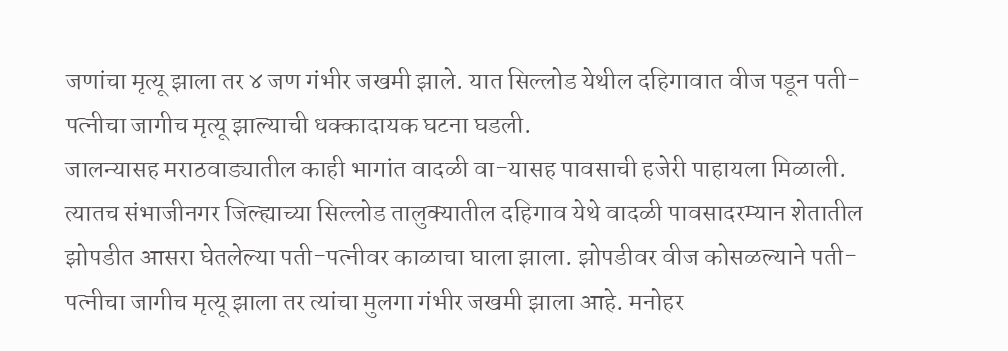जणांचा मृत्यू झाला तर ४ जण गंभीर जखमी झाले. यात सिल्लोड येथील दहिगावात वीज पडून पती-पत्नीचा जागीच मृत्यू झाल्याची धक्कादायक घटना घडली.
जालन्यासह मराठवाड्यातील काही भागांत वादळी वा-यासह पावसाची हजेरी पाहायला मिळाली. त्यातच संभाजीनगर जिल्ह्याच्या सिल्लोड तालुक्यातील दहिगाव येथे वादळी पावसादरम्यान शेतातील झोपडीत आसरा घेतलेल्या पती-पत्नीवर काळाचा घाला झाला. झोपडीवर वीज कोसळल्याने पती-पत्नीचा जागीच मृत्यू झाला तर त्यांचा मुलगा गंभीर जखमी झाला आहे. मनोहर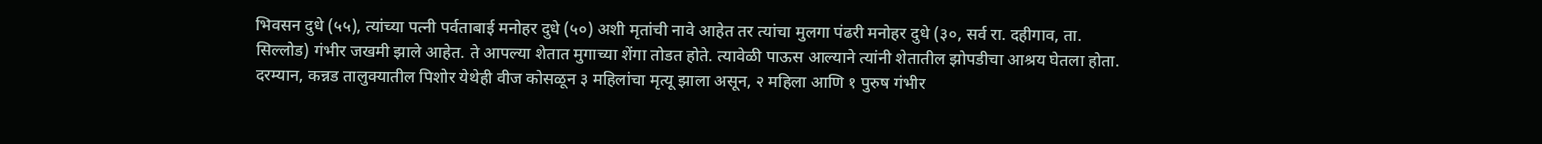भिवसन दुधे (५५), त्यांच्या पत्नी पर्वताबाई मनोहर दुधे (५०) अशी मृतांची नावे आहेत तर त्यांचा मुलगा पंढरी मनोहर दुधे (३०, सर्व रा. दहीगाव, ता. सिल्लोड) गंभीर जखमी झाले आहेत. ते आपल्या शेतात मुगाच्या शेंगा तोडत होते. त्यावेळी पाऊस आल्याने त्यांनी शेतातील झोपडीचा आश्रय घेतला होता.
दरम्यान, कन्नड तालुक्यातील पिशोर येथेही वीज कोसळून ३ महिलांचा मृत्यू झाला असून, २ महिला आणि १ पुरुष गंभीर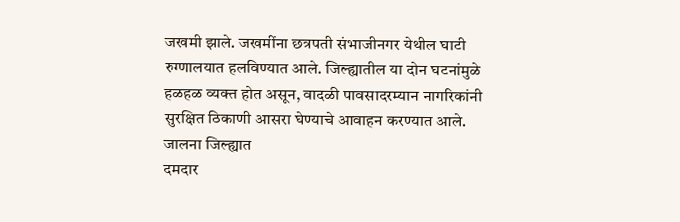जखमी झाले. जखमींना छत्रपती संभाजीनगर येथील घाटी रुग्णालयात हलविण्यात आले. जिल्ह्यातील या दोन घटनांमुळे हळहळ व्यक्त होत असून, वादळी पावसादरम्यान नागरिकांनी सुरक्षित ठिकाणी आसरा घेण्याचे आवाहन करण्यात आले.
जालना जिल्ह्यात
दमदार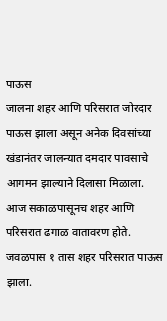पाऊस
जालना शहर आणि परिसरात जोरदार पाऊस झाला असून अनेक दिवसांच्या खंडानंतर जालन्यात दमदार पावसाचे आगमन झाल्याने दिलासा मिळाला. आज सकाळपासूनच शहर आणि परिसरात ढगाळ वातावरण होते. जवळपास १ तास शहर परिसरात पाऊस झाला.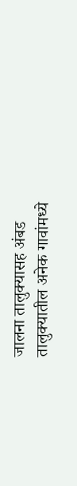जालना तालुक्यासह अंबड तालुक्यातील अनेक गावांमध्ये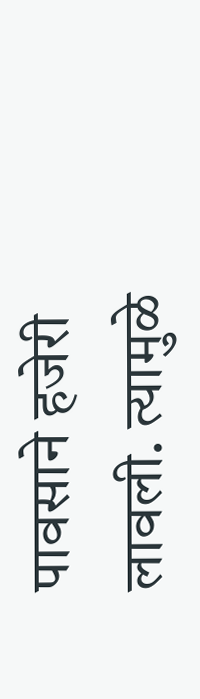पावसाने हजेरी लावली. त्यामुळे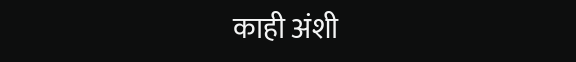काही अंशी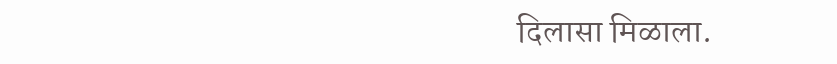दिलासा मिळाला.